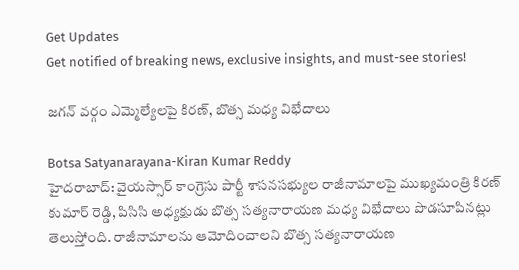Get Updates
Get notified of breaking news, exclusive insights, and must-see stories!

జగన్ వర్గం ఎమ్మెల్యేలపై కిరణ్, బొత్స మధ్య విభేదాలు

Botsa Satyanarayana-Kiran Kumar Reddy
హైదరాబాద్: వైయస్సార్ కాంగ్రెసు పార్టీ శాసనసభ్యుల రాజీనామాలపై ముఖ్యమంత్రి కిరణ్ కుమార్ రెడ్డి, పిసిసి అధ్యక్షుడు బొత్స సత్యనారాయణ మధ్య విభేదాలు పొడసూపినట్లు తెలుస్తోంది. రాజీనామాలను ఆమోదించాలని బొత్స సత్యనారాయణ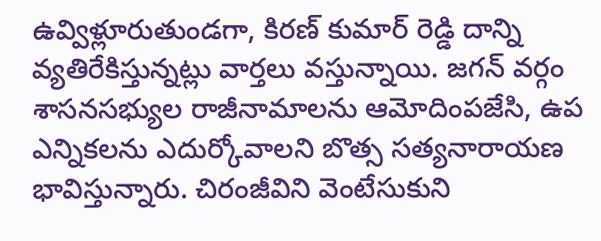ఉవ్విళ్లూరుతుండగా, కిరణ్ కుమార్ రెడ్డి దాన్ని వ్యతిరేకిస్తున్నట్లు వార్తలు వస్తున్నాయి. జగన్ వర్గం శాసనసభ్యుల రాజీనామాలను ఆమోదింపజేసి, ఉప ఎన్నికలను ఎదుర్కోవాలని బొత్స సత్యనారాయణ భావిస్తున్నారు. చిరంజీవిని వెంటేసుకుని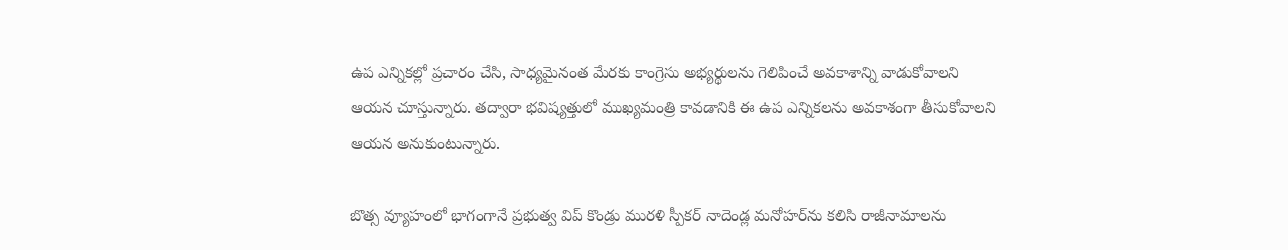ఉప ఎన్నికల్లో ప్రచారం చేసి, సాధ్యమైనంత మేరకు కాంగ్రెసు అభ్యర్థులను గెలిపించే అవకాశాన్ని వాడుకోవాలని ఆయన చూస్తున్నారు. తద్వారా భవిష్యత్తులో ముఖ్యమంత్రి కావడానికి ఈ ఉప ఎన్నికలను అవకాశంగా తీసుకోవాలని ఆయన అనుకుంటున్నారు.

బొత్స వ్యూహంలో భాగంగానే ప్రభుత్వ విప్ కొండ్రు మురళి స్పీకర్ నాదెండ్ల మనోహర్‌ను కలిసి రాజీనామాలను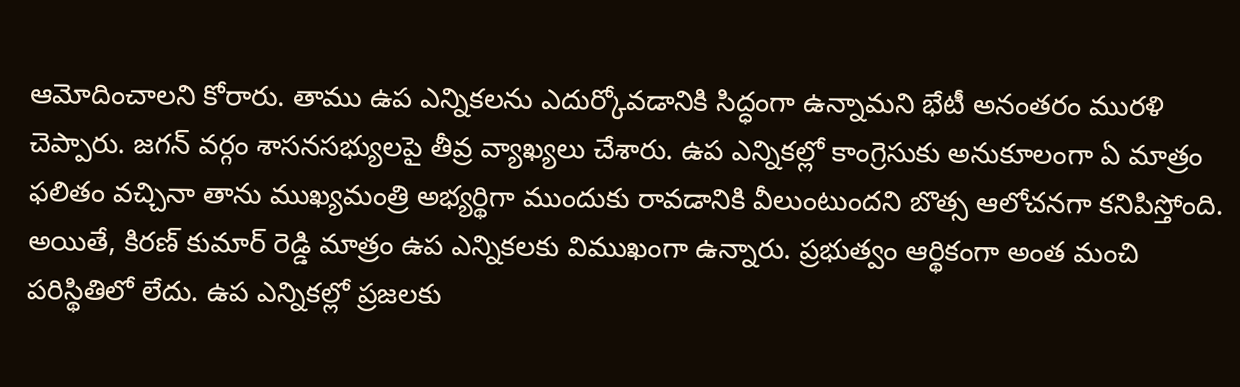ఆమోదించాలని కోరారు. తాము ఉప ఎన్నికలను ఎదుర్కోవడానికి సిద్ధంగా ఉన్నామని భేటీ అనంతరం మురళి చెప్పారు. జగన్ వర్గం శాసనసభ్యులపై తీవ్ర వ్యాఖ్యలు చేశారు. ఉప ఎన్నికల్లో కాంగ్రెసుకు అనుకూలంగా ఏ మాత్రం ఫలితం వచ్చినా తాను ముఖ్యమంత్రి అభ్యర్థిగా ముందుకు రావడానికి వీలుంటుందని బొత్స ఆలోచనగా కనిపిస్తోంది. అయితే, కిరణ్ కుమార్ రెడ్డి మాత్రం ఉప ఎన్నికలకు విముఖంగా ఉన్నారు. ప్రభుత్వం ఆర్థికంగా అంత మంచి పరిస్థితిలో లేదు. ఉప ఎన్నికల్లో ప్రజలకు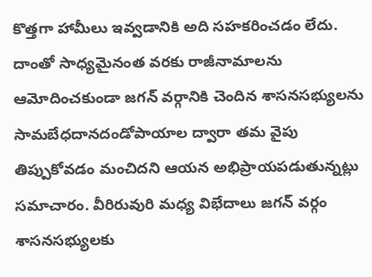కొత్తగా హామీలు ఇవ్వడానికి అది సహకరించడం లేదు. దాంతో సాధ్యమైనంత వరకు రాజీనామాలను ఆమోదించకుండా జగన్ వర్గానికి చెందిన శాసనసభ్యులను సామబేధదానదండోపాయాల ద్వారా తమ వైపు తిప్పుకోవడం మంచిదని ఆయన అభిప్రాయపడుతున్నట్లు సమాచారం. వీరిరువురి మధ్య విభేదాలు జగన్ వర్గం శాసనసభ్యులకు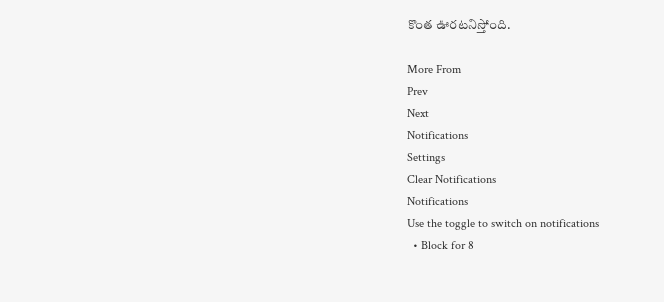కొంత ఊరటనిస్తోంది.

More From
Prev
Next
Notifications
Settings
Clear Notifications
Notifications
Use the toggle to switch on notifications
  • Block for 8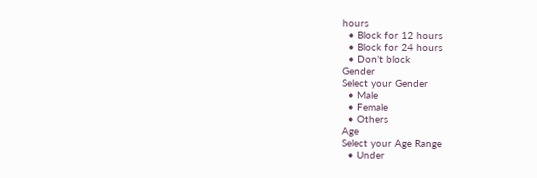hours
  • Block for 12 hours
  • Block for 24 hours
  • Don't block
Gender
Select your Gender
  • Male
  • Female
  • Others
Age
Select your Age Range
  • Under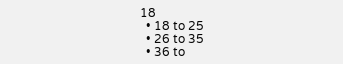18
  • 18 to 25
  • 26 to 35
  • 36 to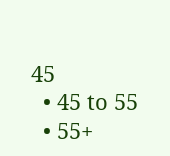45
  • 45 to 55
  • 55+